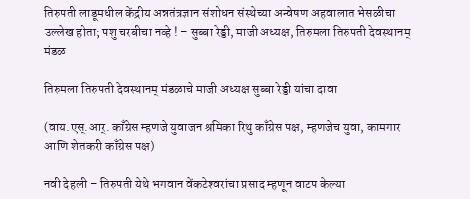तिरुपती लाडूमधील केंद्रीय अन्नतंत्रज्ञान संशोधन संस्थेच्या अन्वेषण अहवालात भेसळीचा उल्लेख होता; पशु चरबीचा नव्हे ! – सुब्बा रेड्डी, माजी अध्यक्ष, तिरुमला तिरुपती देवस्थानम् मंडळ

तिरुमला तिरुपती देवस्थानम् मंडळाचे माजी अध्यक्ष सुब्बा रेड्डी यांचा दावा

(वाय.एस्.आर्. काँग्रेस म्हणजे युवाजन श्रमिका रिथु काँग्रेस पक्ष, म्हणजेच युवा, कामगार आणि शेतकरी काँग्रेस पक्ष)

नवी देहली – तिरुपती येथे भगवान वेंकटेश्‍वरांचा प्रसाद म्हणून वाटप केल्या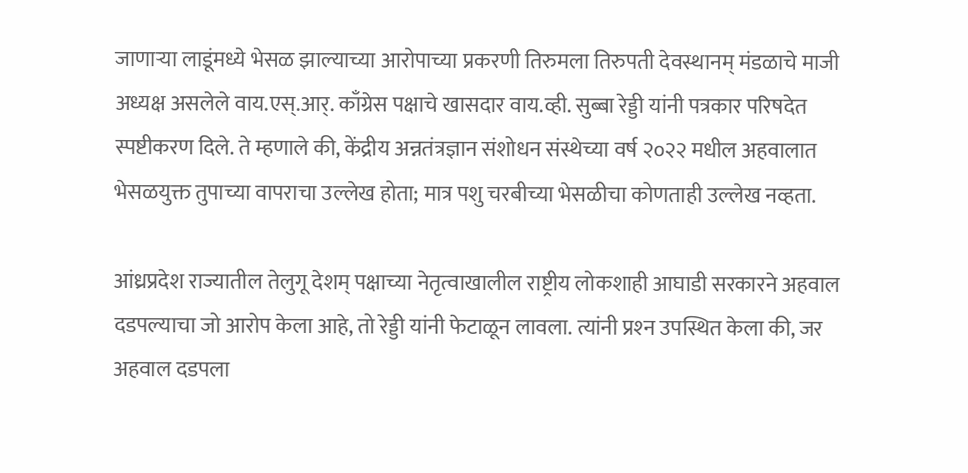जाणार्‍या लाडूंमध्ये भेसळ झाल्याच्या आरोपाच्या प्रकरणी तिरुमला तिरुपती देवस्थानम् मंडळाचे माजी अध्यक्ष असलेले वाय.एस्.आर्. काँग्रेस पक्षाचे खासदार वाय.व्ही. सुब्बा रेड्डी यांनी पत्रकार परिषदेत स्पष्टीकरण दिले. ते म्हणाले की, केंद्रीय अन्नतंत्रज्ञान संशोधन संस्थेच्या वर्ष २०२२ मधील अहवालात भेसळयुक्त तुपाच्या वापराचा उल्लेख होता; मात्र पशु चरबीच्या भेसळीचा कोणताही उल्लेख नव्हता.

आंध्रप्रदेश राज्यातील तेलुगू देशम् पक्षाच्या नेतृत्वाखालील राष्ट्रीय लोकशाही आघाडी सरकारने अहवाल दडपल्याचा जो आरोप केला आहे, तो रेड्डी यांनी फेटाळून लावला. त्यांनी प्रश्‍न उपस्थित केला की, जर अहवाल दडपला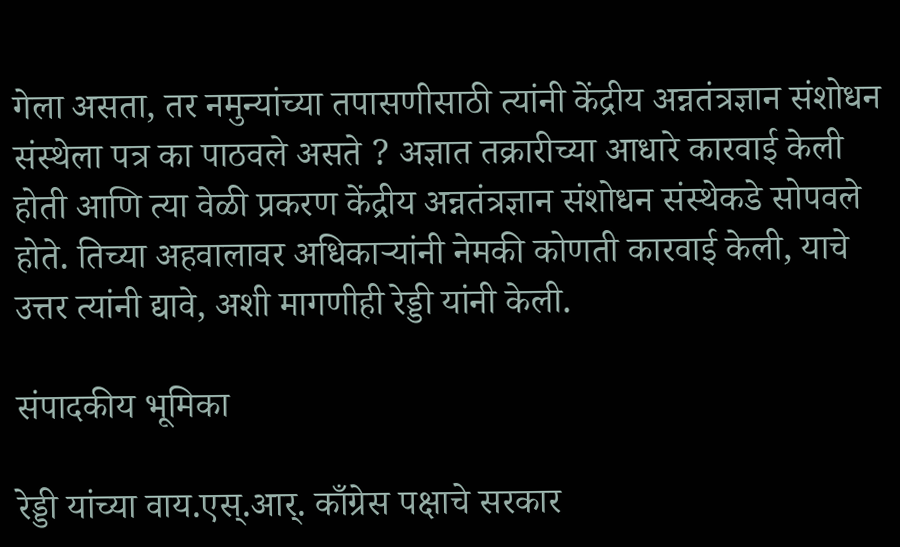गेला असता, तर नमुन्यांच्या तपासणीसाठी त्यांनी केंद्रीय अन्नतंत्रज्ञान संशोधन संस्थेला पत्र का पाठवले असते ? अज्ञात तक्रारीच्या आधारे कारवाई केली होती आणि त्या वेळी प्रकरण केंद्रीय अन्नतंत्रज्ञान संशोधन संस्थेकडे सोपवले होते. तिच्या अहवालावर अधिकार्‍यांनी नेमकी कोणती कारवाई केली, याचे उत्तर त्यांनी द्यावे, अशी मागणीही रेड्डी यांनी केली.

संपादकीय भूमिका

रेड्डी यांच्या वाय.एस्.आर्. काँग्रेस पक्षाचे सरकार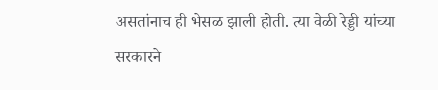असतांनाच ही भेसळ झाली होती. त्या वेळी रेड्डी यांच्या सरकारने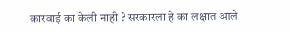कारवाई का केली नाही ? सरकारला हे का लक्षात आले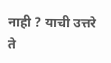नाही ? याची उत्तरे ते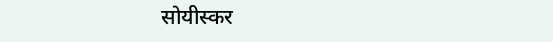सोयीस्कर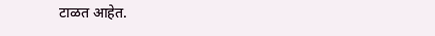टाळत आहेत.